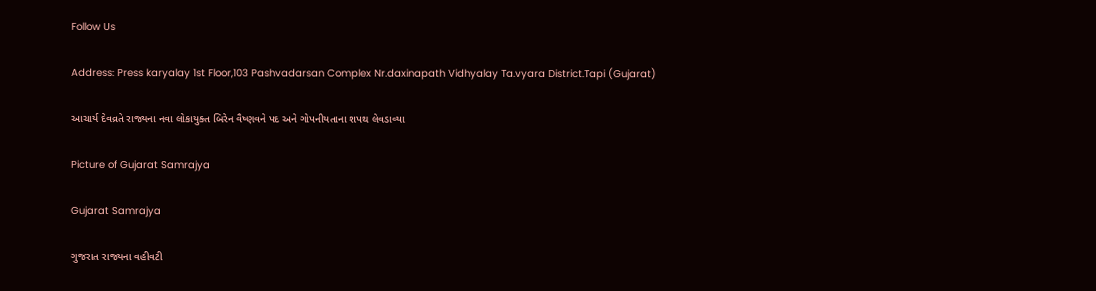Follow Us

Address: Press karyalay 1st Floor,103 Pashvadarsan Complex Nr.daxinapath Vidhyalay Ta.vyara District.Tapi (Gujarat)

આચાર્ય દેવવ્રતે રાજ્યના નવા લોકાયુક્ત બિરેન વૈષ્ણવને પદ અને ગોપનીયતાના શપથ લેવડાવ્યા

Picture of Gujarat Samrajya

Gujarat Samrajya

ગુજરાત રાજ્યના વહીવટી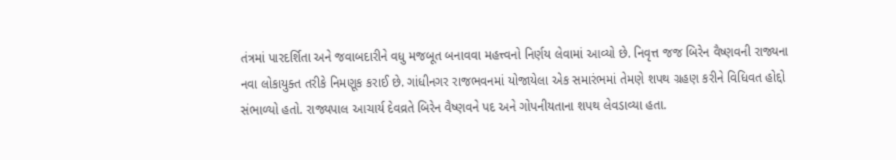તંત્રમાં પારદર્શિતા અને જવાબદારીને વધુ મજબૂત બનાવવા મહત્ત્વનો નિર્ણય લેવામાં આવ્યો છે. નિવૃત્ત જજ બિરેન વૈષ્ણવની રાજ્યના નવા લોકાયુક્ત તરીકે નિમણૂક કરાઈ છે. ગાંધીનગર રાજભવનમાં યોજાયેલા એક સમારંભમાં તેમણે શપથ ગ્રહણ કરીને વિધિવત હોદ્દો સંભાળ્યો હતો. રાજ્યપાલ આચાર્ય દેવવ્રતે બિરેન વૈષ્ણવને પદ અને ગોપનીયતાના શપથ લેવડાવ્યા હતા.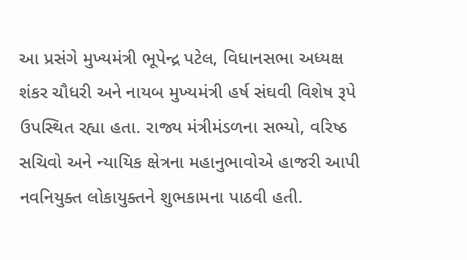આ પ્રસંગે મુખ્યમંત્રી ભૂપેન્દ્ર પટેલ, વિધાનસભા અધ્યક્ષ શંકર ચૌધરી અને નાયબ મુખ્યમંત્રી હર્ષ સંઘવી વિશેષ રૂપે ઉપસ્થિત રહ્યા હતા. રાજ્ય મંત્રીમંડળના સભ્યો, વરિષ્ઠ સચિવો અને ન્યાયિક ક્ષેત્રના મહાનુભાવોએ હાજરી આપી નવનિયુક્ત લોકાયુક્તને શુભકામના પાઠવી હતી.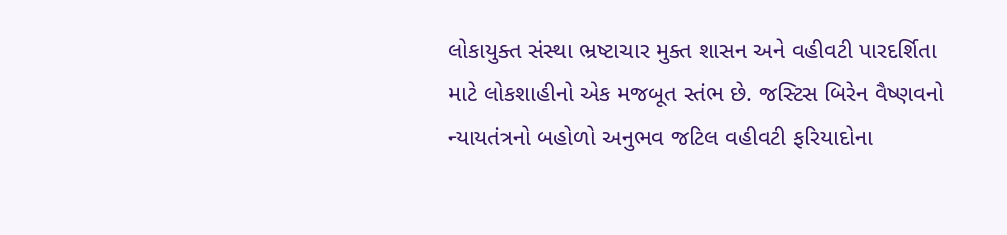લોકાયુક્ત સંસ્થા ભ્રષ્ટાચાર મુક્ત શાસન અને વહીવટી પારદર્શિતા માટે લોકશાહીનો એક મજબૂત સ્તંભ છે. જસ્ટિસ બિરેન વૈષ્ણવનો ન્યાયતંત્રનો બહોળો અનુભવ જટિલ વહીવટી ફરિયાદોના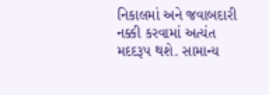નિકાલમાં અને જવાબદારી નક્કી કરવામાં અત્યંત મદદરૂપ થશે. સામાન્ય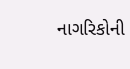નાગરિકોની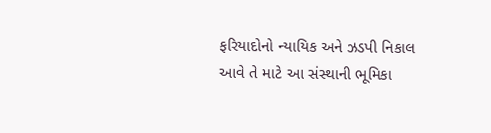ફરિયાદોનો ન્યાયિક અને ઝડપી નિકાલ આવે તે માટે આ સંસ્થાની ભૂમિકા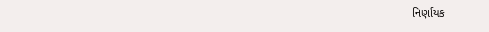નિર્ણાયક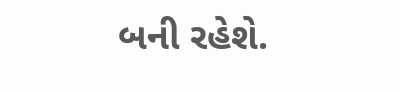બની રહેશે.